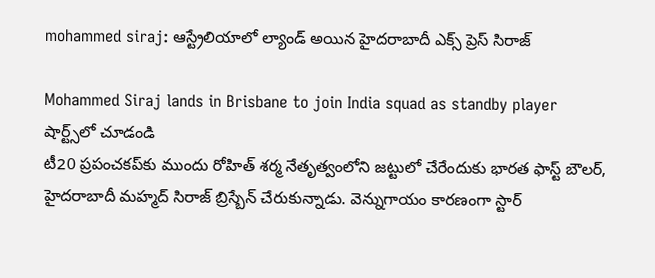mohammed siraj: ఆస్ట్రేలియాలో ల్యాండ్ అయిన హైదరాబాదీ ఎక్స్ ప్రెస్ సిరాజ్

Mohammed Siraj lands in Brisbane to join India squad as standby player
షార్ట్స్‌లో చూడండి
టీ20 ప్రపంచకప్‌కు ముందు రోహిత్ శర్మ నేతృత్వంలోని జట్టులో చేరేందుకు భారత ఫాస్ట్ బౌలర్, హైదరాబాదీ మహ్మద్ సిరాజ్ బ్రిస్బేన్ చేరుకున్నాడు. వెన్నుగాయం కారణంగా స్టార్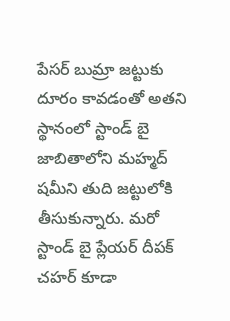పేసర్ బుమ్రా జట్టుకు దూరం కావడంతో అతని స్థానంలో స్టాండ్ బై  జాబితాలోని మహ్మద్ షమీని తుది జట్టులోకి తీసుకున్నారు. మరో స్టాండ్ బై ప్లేయర్ దీపక్ చహర్ కూడా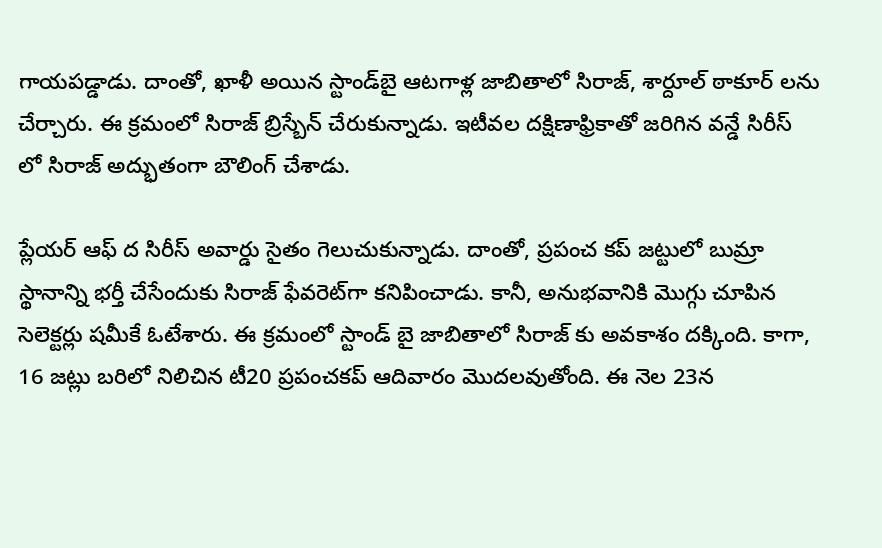గాయపడ్డాడు. దాంతో, ఖాళీ అయిన స్టాండ్‌బై ఆటగాళ్ల జాబితాలో సిరాజ్, శార్దూల్ ఠాకూర్ లను చేర్చారు. ఈ క్రమంలో సిరాజ్ బ్రిస్బేన్ చేరుకున్నాడు. ఇటీవల దక్షిణాఫ్రికాతో జరిగిన వన్డే సిరీస్ లో సిరాజ్ అద్భుతంగా బౌలింగ్ చేశాడు.

ప్లేయర్ ఆఫ్ ద సిరీస్ అవార్డు సైతం గెలుచుకున్నాడు. దాంతో, ప్రపంచ కప్ జట్టులో బుమ్రా స్థానాన్ని భర్తీ చేసేందుకు సిరాజ్ ఫేవరెట్‌గా కనిపించాడు. కానీ, అనుభవానికి మొగ్గు చూపిన సెలెక్టర్లు షమీకే ఓటేశారు. ఈ క్రమంలో స్టాండ్ బై జాబితాలో సిరాజ్ కు అవకాశం దక్కింది. కాగా, 16 జట్లు బరిలో నిలిచిన టీ20 ప్రపంచకప్ ఆదివారం మొదలవుతోంది. ఈ నెల 23న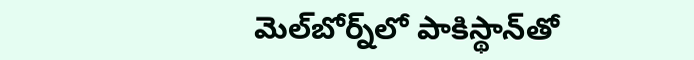మెల్‌బోర్న్‌లో పాకిస్థాన్‌తో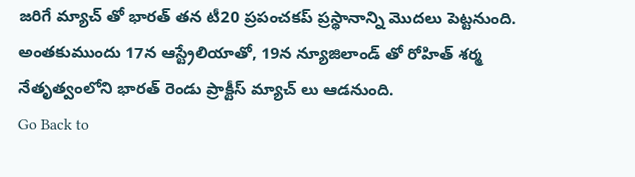జరిగే మ్యాచ్ తో భారత్ తన టీ20 ప్రపంచకప్ ప్రస్థానాన్ని మొదలు పెట్టనుంది. అంతకుముందు 17న ఆస్ట్రేలియాతో, 19న న్యూజిలాండ్ తో రోహిత్ శర్మ నేతృత్వంలోని భారత్ రెండు ప్రాక్టీస్ మ్యాచ్ లు ఆడనుంది.
Go Back to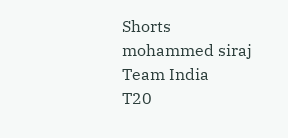Shorts
mohammed siraj
Team India
T20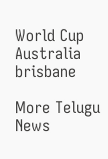World Cup
Australia
brisbane

More Telugu News